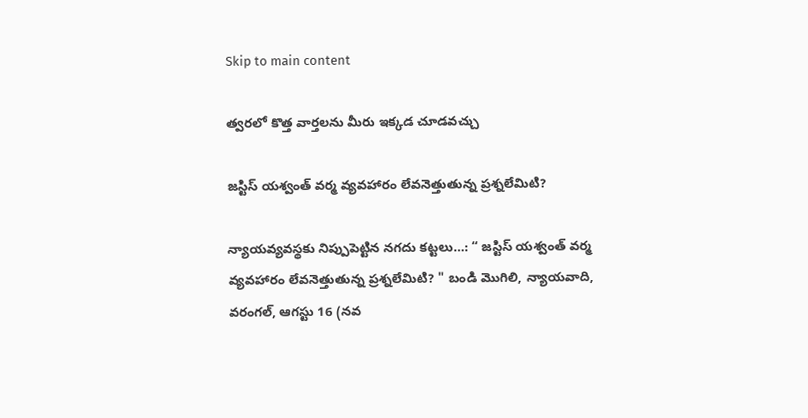Skip to main content

త్వరలో కొత్త వార్తలను మీరు ఇక్కడ చూడవచ్చు

జస్టిస్ యశ్వంత్ వర్మ వ్యవహారం లేవనెత్తుతున్న ప్రశ్నలేమిటి?

న్యాయవ్యవస్థకు నిప్పుపెట్టిన నగదు కట్టలు…: “ జస్టిస్ యశ్వంత్ వర్మ వ్యవహారం లేవనెత్తుతున్న ప్రశ్నలేమిటి? " బండి మొగిలి, న్యాయవాది,    వరంగల్, ఆగస్టు 16 (నవ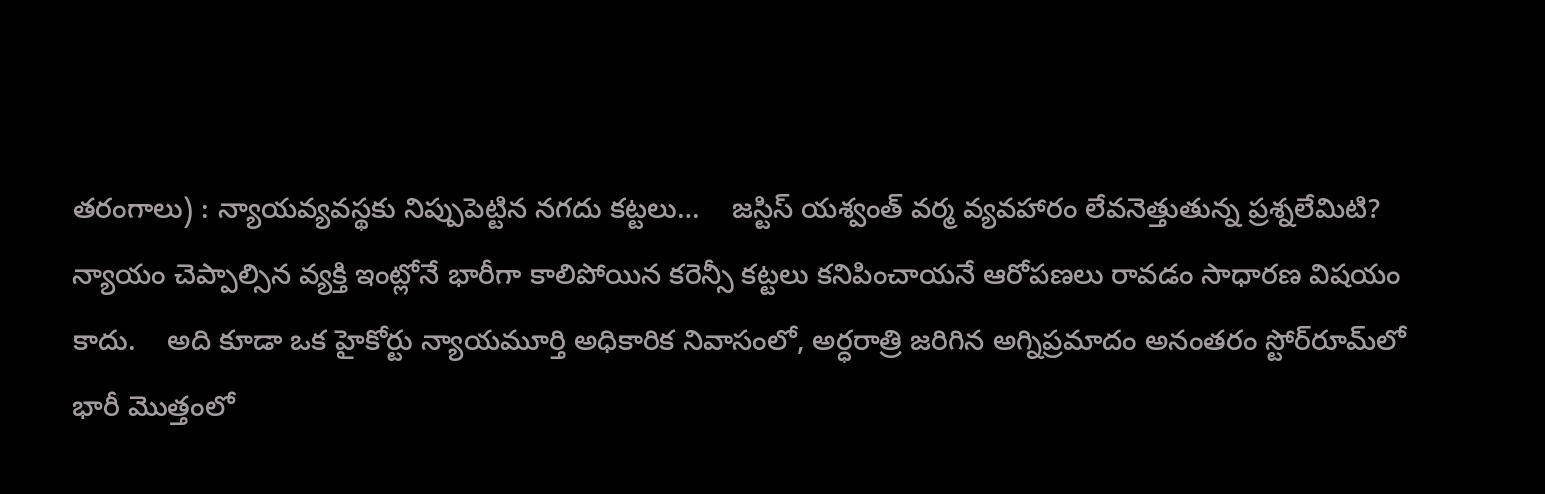తరంగాలు) : న్యాయవ్యవస్థకు నిప్పుపెట్టిన నగదు కట్టలు…    జస్టిస్ యశ్వంత్ వర్మ వ్యవహారం లేవనెత్తుతున్న ప్రశ్నలేమిటి?    న్యాయం చెప్పాల్సిన వ్యక్తి ఇంట్లోనే భారీగా కాలిపోయిన కరెన్సీ కట్టలు కనిపించాయనే ఆరోపణలు రావడం సాధారణ విషయం కాదు.    అది కూడా ఒక హైకోర్టు న్యాయమూర్తి అధికారిక నివాసంలో, అర్ధరాత్రి జరిగిన అగ్నిప్రమాదం అనంతరం స్టోర్‌రూమ్‌లో భారీ మొత్తంలో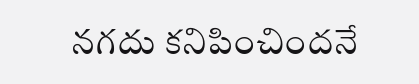నగదు కనిపించిందనే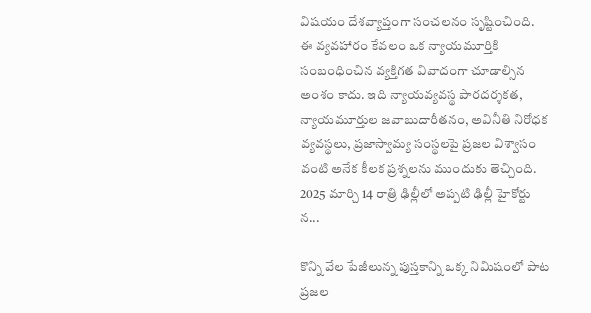విషయం దేశవ్యాప్తంగా సంచలనం సృష్టించింది.    ఈ వ్యవహారం కేవలం ఒక న్యాయమూర్తికి సంబంధించిన వ్యక్తిగత వివాదంగా చూడాల్సిన అంశం కాదు. ఇది న్యాయవ్యవస్థ పారదర్శకత, న్యాయమూర్తుల జవాబుదారీతనం, అవినీతి నిరోధక వ్యవస్థలు, ప్రజాస్వామ్య సంస్థలపై ప్రజల విశ్వాసం వంటి అనేక కీలక ప్రశ్నలను ముందుకు తెచ్చింది.    2025 మార్చి 14 రాత్రి ఢిల్లీలో అప్పటి ఢిల్లీ హైకోర్టు న...

కొన్ని వేల పేజీలున్న పుస్తకాన్ని ఒక్క నిమిషంలో పాట ప్రజల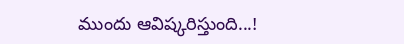ముందు ఆవిష్కరిస్తుంది...!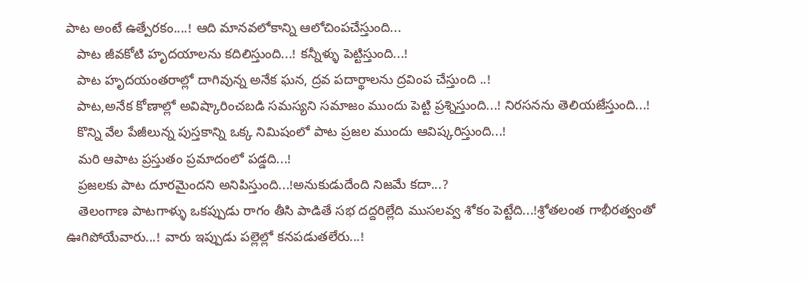పాట అంటే ఉత్పేరకం....! ఆది మానవలోకాన్ని ఆలోచింపచేస్తుంది...
   పాట జీవకోటి హృదయాలను కదిలిస్తుంది...! కన్నీళ్ళు పెట్టిస్తుంది...!
   పాట హృదయంతరాల్లో దాగివున్న అనేక ఘన, ద్రవ పదార్థాలను ద్రవింప చేస్తుంది ..!
   పాట,అనేక కోణాల్లో అవిష్కారించబడి సమస్యని సమాజం ముందు పెట్టి ప్రశ్నిస్తుంది...! నిరసనను తెలియజేస్తుంది...!
   కొన్ని వేల పేజీలున్న పుస్తకాన్ని ఒక్క నిమిషంలో పాట ప్రజల ముందు ఆవిష్కరిస్తుంది...!
   మరి ఆపాట ప్రస్తుతం ప్రమాదంలో పడ్డది...!
   ప్రజలకు పాట దూరమైందని అనిపిస్తుంది...!అనుకుడుదేంది నిజమే కదా...?
   తెలంగాణ పాటగాళ్ళు ఒకప్పుడు రాగం తీసి పాడితే సభ దద్దరిల్లేది ముసలవ్వ శోకం పెట్టేది...!శ్రోతలంత గాభీరత్వంతో ఊగిపోయేవారు...! వారు ఇప్పుడు పల్లెల్లో కనపడుతలేరు...!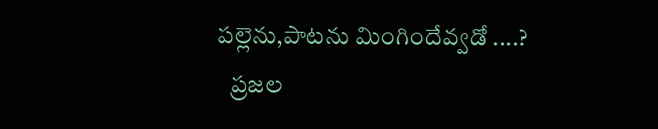పల్లెను,పాటను మింగిందేవ్వడో ....?
   ప్రజల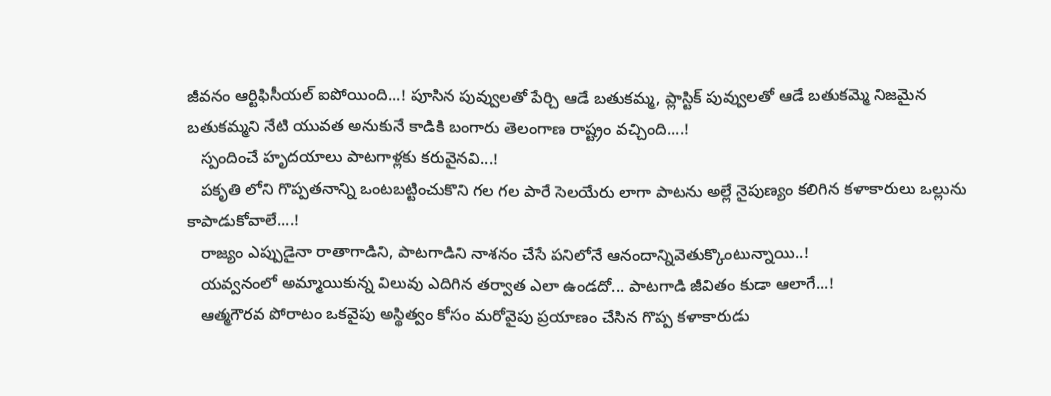జీవనం ఆర్టిఫిసీయల్ ఐపోయింది...! పూసిన పువ్వులతో పేర్చి ఆడే బతుకమ్మ, ప్లాస్టిక్ పువ్వులతో ఆడే బతుకమ్మె నిజమైన బతుకమ్మని నేటి యువత అనుకునే కాడికి బంగారు తెలంగాణ రాష్ట్రం వచ్చింది....!
   స్పందించే హృదయాలు పాటగాళ్లకు కరువైనవి...!
   పకృతి లోని గొప్పతనాన్ని ఒంటబట్టించుకొని గల గల పారే సెలయేరు లాగా పాటను అల్లే నైపుణ్యం కలిగిన కళాకారులు ఒల్లును కాపాడుకోవాలే....!
   రాజ్యం ఎప్పుడైనా రాతాగాడిని, పాటగాడిని నాశనం చేసే పనిలోనే ఆనందాన్నివెతుక్కొంటున్నాయి..!
   యవ్వనంలో అమ్మాయికున్న విలువు ఎదిగిన తర్వాత ఎలా ఉండదో... పాటగాడి జీవితం కుడా ఆలాగే...!
   ఆత్మగౌరవ పోరాటం ఒకవైపు అస్థిత్వం కోసం మరోవైపు ప్రయాణం చేసిన గొప్ప కళాకారుడు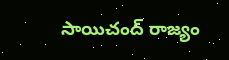సాయిచంద్ రాజ్యం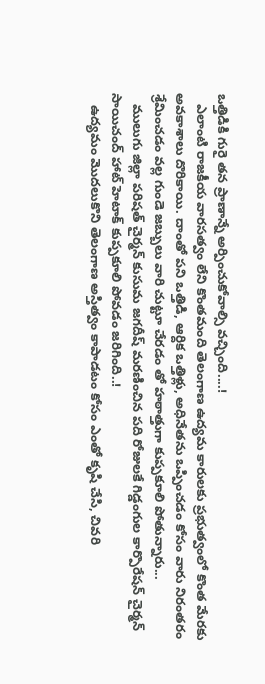ఒత్తిడికి గురై తన ప్రాణాన్నే అర్పించుకోవాల్సి వచ్చింది....!
   ఎలాంటి రాజకీయ వారసత్వం లేని కొంతమంది తెలంగాణ ఉద్యమ కారులకు ప్రభుత్వంలో కొంత మేరకు అవకాశాలు దొరికాయి. దాంతో పని ఒత్తిడి, ఆర్దిక ఒత్తిళ్లు, అధినేతను ఒప్పించడం కోసం వారు నిరంతరం శ్రేమించడం వల్ల గుండె జబ్బులు వారి చుట్టూ చేరడం తో హఠాత్తుగా కుప్పకూలి పోతున్నారు...
   ములుగు జిల్లా పరిషత్ చైర్మన్ కుసుమ జగదీష్ మరణించిన పది రోజులకే గిడ్డంగుల కార్పొరేషన్ చైర్మన్ సాయిచంద్ హాట్ హెటాక్ కుప్పకూలి పోవడం జరిగింది..!
   ఉద్యమం మొదలుకొని తెలంగాణ అస్తిత్వం కాపాడటం కోసం ఎంతో కృషి చేసి, చివరి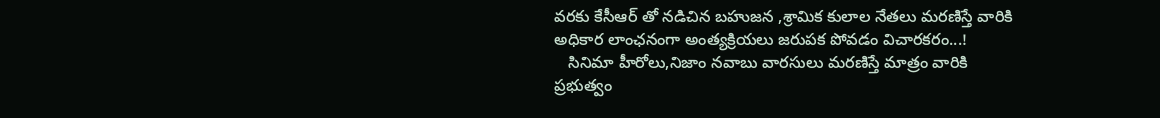వరకు కేసీఆర్ తో నడిచిన బహుజన ,శ్రామిక కులాల నేతలు మరణిస్తే వారికి అధికార లాంఛనంగా అంత్యక్రియలు జరుపక పోవడం విచారకరం...!
   సినిమా హీరోలు,నిజాం నవాబు వారసులు మరణిస్తే మాత్రం వారికి ప్రభుత్వం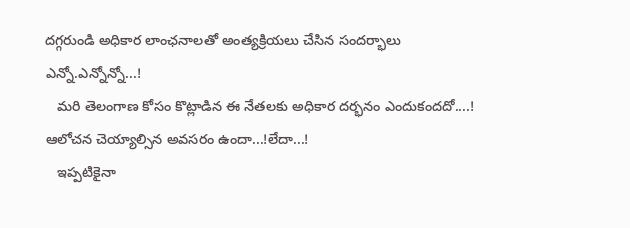దగ్గరుండి అధికార లాంఛనాలతో అంత్యక్రియలు చేసిన సందర్భాలు ఎన్నో.ఎన్నోన్నో...!
   మరి తెలంగాణ కోసం కొట్లాడిన ఈ నేతలకు అధికార దర్భనం ఎందుకందదో....! ఆలోచన చెయ్యాల్సిన అవసరం ఉందా...!లేదా...!
   ఇప్పటికైనా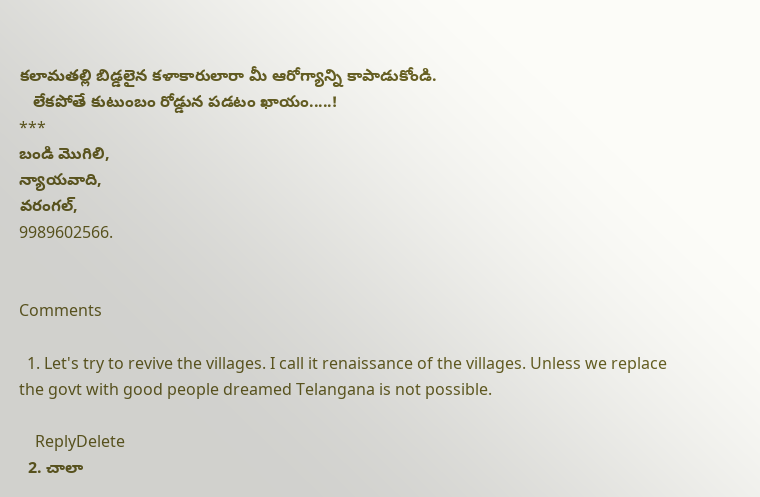కలామతల్లి బిడ్డలైన కళాకారులారా మీ ఆరోగ్యాన్ని కాపాడుకోండి.
   లేకపోతే కుటుంబం రోడ్డున పడటం ఖాయం.....!
***
బండి మొగిలి,
న్యాయవాది,
వరంగల్,
9989602566.


Comments

  1. Let's try to revive the villages. I call it renaissance of the villages. Unless we replace the govt with good people dreamed Telangana is not possible.

    ReplyDelete
  2. చాలా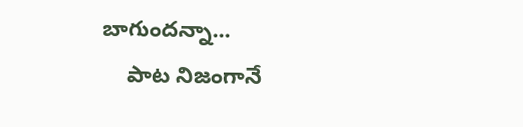బాగుందన్నా...
    పాట నిజంగానే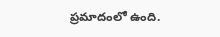ప్రమాదంలో ఉంది.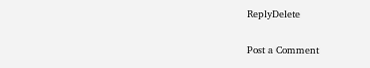ReplyDelete

Post a Comment